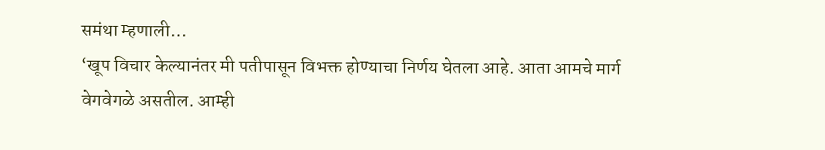समंथा म्हणाली…
‘खूप विचार केल्यानंतर मी पतीपासून विभक्त होण्याचा निर्णय घेतला आहे. आता आमचे मार्ग वेगवेगळे असतील. आम्ही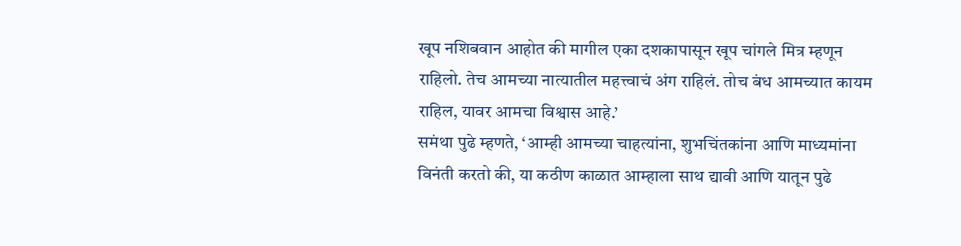खूप नशिबवान आहोत की मागील एका दशकापासून खूप चांगले मित्र म्हणून राहिलो. तेच आमच्या नात्यातील महत्त्वाचं अंग राहिलं. तोच बंध आमच्यात कायम राहिल, यावर आमचा विश्वास आहे.’
समंथा पुढे म्हणते, ‘आम्ही आमच्या चाहत्यांना, शुभचिंतकांना आणि माध्यमांना विनंती करतो की, या कठीण काळात आम्हाला साथ द्यावी आणि यातून पुढे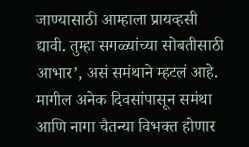जाण्यासाठी आम्हाला प्रायव्हसी द्यावी. तुम्हा सगळ्यांच्या सोबतीसाठी आभार’, असं समंथाने म्हटलं आहे.
मागील अनेक दिवसांपासून समंथा आणि नागा चैतन्या विभक्त होणार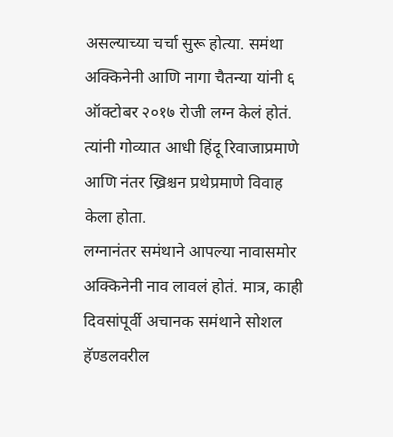असल्याच्या चर्चा सुरू होत्या. समंथा अक्किनेनी आणि नागा चैतन्या यांनी ६ ऑक्टोबर २०१७ रोजी लग्न केलं होतं. त्यांनी गोव्यात आधी हिंदू रिवाजाप्रमाणे आणि नंतर ख्रिश्चन प्रथेप्रमाणे विवाह केला होता.
लग्नानंतर समंथाने आपल्या नावासमोर अक्किनेनी नाव लावलं होतं. मात्र, काही दिवसांपूर्वी अचानक समंथाने सोशल हॅण्डलवरील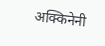अक्किनेनी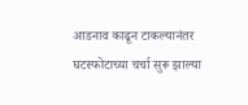आडनाव काढून टाकल्यानंतर घटस्फोटाच्या चर्चा सुरू झाल्या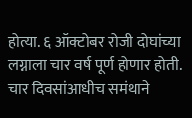होत्या. ६ ऑक्टोबर रोजी दोघांच्या लग्नाला चार वर्ष पूर्ण होणार होती. चार दिवसांआधीच समंथाने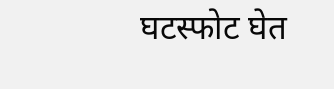घटस्फोट घेत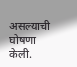असल्याची घोषणा केली.